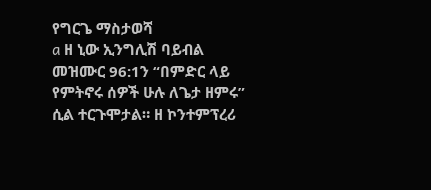የግርጌ ማስታወሻ
a ዘ ኒው ኢንግሊሽ ባይብል መዝሙር 96:1ን “በምድር ላይ የምትኖሩ ሰዎች ሁሉ ለጌታ ዘምሩ” ሲል ተርጉሞታል። ዘ ኮንተምፕረሪ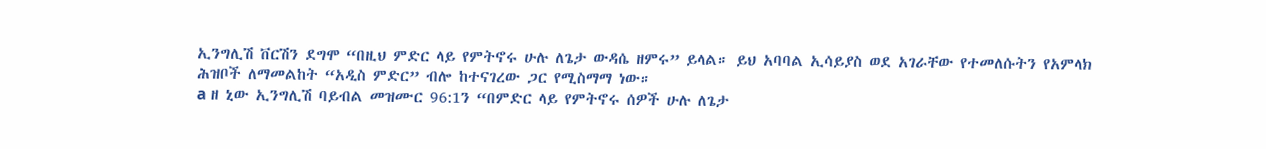ኢንግሊሽ ቨርሽን ደግሞ “በዚህ ምድር ላይ የምትኖሩ ሁሉ ለጌታ ውዳሴ ዘምሩ” ይላል። ይህ አባባል ኢሳይያስ ወደ አገራቸው የተመለሱትን የአምላክ ሕዝቦች ለማመልከት “አዲስ ምድር” ብሎ ከተናገረው ጋር የሚስማማ ነው።
a ዘ ኒው ኢንግሊሽ ባይብል መዝሙር 96:1ን “በምድር ላይ የምትኖሩ ሰዎች ሁሉ ለጌታ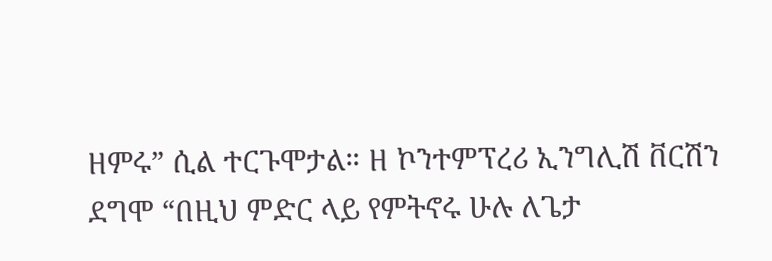ዘምሩ” ሲል ተርጉሞታል። ዘ ኮንተምፕረሪ ኢንግሊሽ ቨርሽን ደግሞ “በዚህ ምድር ላይ የምትኖሩ ሁሉ ለጌታ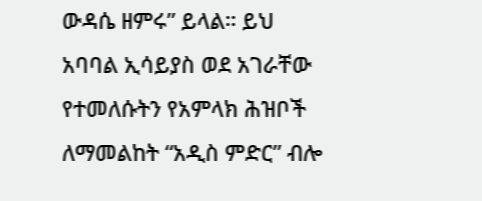ውዳሴ ዘምሩ” ይላል። ይህ አባባል ኢሳይያስ ወደ አገራቸው የተመለሱትን የአምላክ ሕዝቦች ለማመልከት “አዲስ ምድር” ብሎ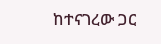ከተናገረው ጋር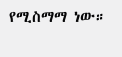የሚስማማ ነው።